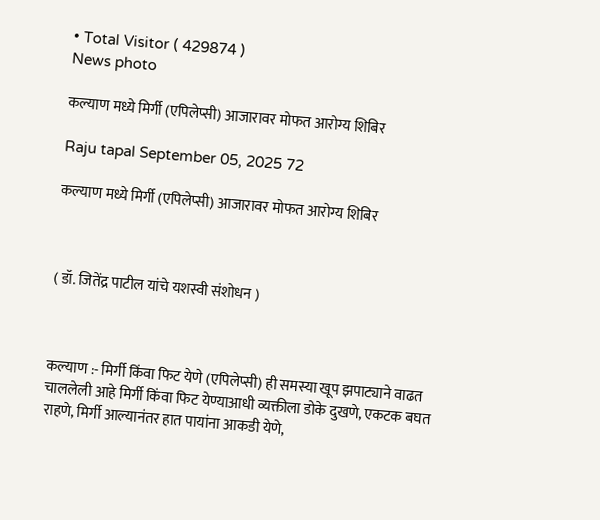• Total Visitor ( 429874 )
News photo

कल्याण मध्ये मिर्गी (एपिलेप्सी) आजारावर मोफत आरोग्य शिबिर

Raju tapal September 05, 2025 72

कल्याण मध्ये मिर्गी (एपिलेप्सी) आजारावर मोफत आरोग्य शिबिर



( डॉ. जितेंद्र पाटील यांचे यशस्वी संशोधन )



कल्याण :- मिर्गी किंवा फिट येणे (एपिलेप्सी) ही समस्या खूप झपाट्याने वाढत चाललेली आहे मिर्गी किंवा फिट येण्याआधी व्यक्तीला डोके दुखणे, एकटक बघत राहणे, मिर्गी आल्यानंतर हात पायांना आकडी येणे,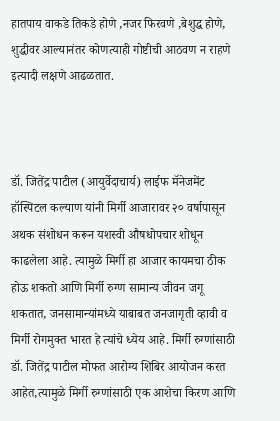हातपाय वाकडे तिकडे होणे ,नजर फिरवणे ,बेशुद्ध होणे, शुद्धीवर आल्यानंतर कोणत्याही गोष्टीची आठवण न राहणे इत्यादी लक्षणे आढळतात.



डॉ. जितेंद्र पाटील (आयुर्वेदाचार्य) लाईफ मॅनेजमेंट हॉस्पिटल कल्याण यांनी मिर्गी आजारावर २० वर्षापासून अथक संशोधन करून यशस्वी औषधोपचार शोधून काढलेला आहे. त्यामुळे मिर्गी हा आजार कायमचा ठीक होऊ शकतो आणि मिर्गी रुग्ण सामान्य जीवन जगू शकतात, जनसामान्यांमध्ये याबाबत जनजागृती व्हावी व मिर्गी रोगमुक्त भारत हे त्यांचे ध्येय आहे. मिर्गी रुग्णांसाठी डॉ. जितेंद्र पाटील मोफत आरोग्य शिबिर आयोजन करत आहेत,त्यामुळे मिर्गी रुग्णांसाठी एक आशेचा किरण आणि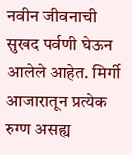नवीन जीवनाची सुखद पर्वणी घेऊन आलेले आहेत. मिर्गी आजारातून प्रत्येक रुग्ण असह्य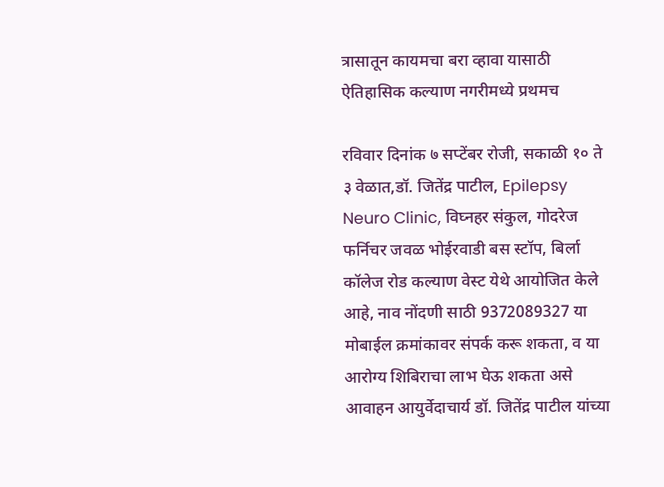त्रासातून कायमचा बरा व्हावा यासाठी ऐतिहासिक कल्याण नगरीमध्ये प्रथमच

रविवार दिनांक ७ सप्टेंबर रोजी, सकाळी १० ते ३ वेळात,डॉ. जितेंद्र पाटील, Epilepsy Neuro Clinic, विघ्नहर संकुल, गोदरेज फर्निचर जवळ भोईरवाडी बस स्टॉप, बिर्ला कॉलेज रोड कल्याण वेस्ट येथे आयोजित केले आहे, नाव नोंदणी साठी 9372089327 या मोबाईल क्रमांकावर संपर्क करू शकता, व या आरोग्य शिबिराचा लाभ घेऊ शकता असे आवाहन आयुर्वेदाचार्य डॉ. जितेंद्र पाटील यांच्या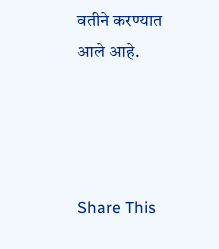वतीने करण्यात आले आहे.




Share This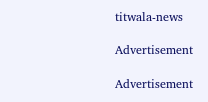titwala-news

Advertisement

Advertisement